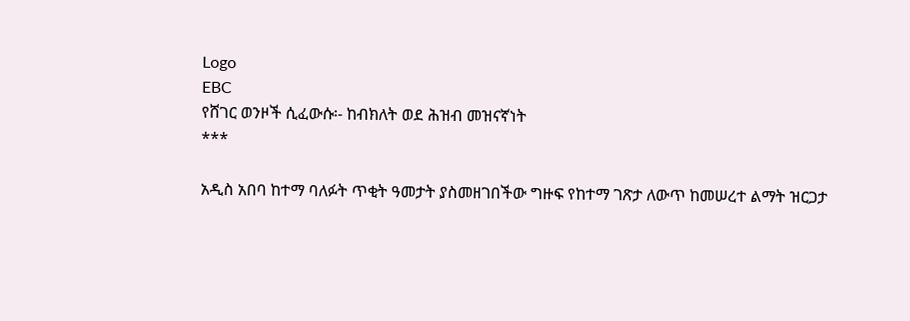Logo
EBC
የሸገር ወንዞች ሲፈውሱ፡- ከብክለት ወደ ሕዝብ መዝናኛነት
***

አዲስ አበባ ከተማ ባለፉት ጥቂት ዓመታት ያስመዘገበችው ግዙፍ የከተማ ገጽታ ለውጥ ከመሠረተ ልማት ዝርጋታ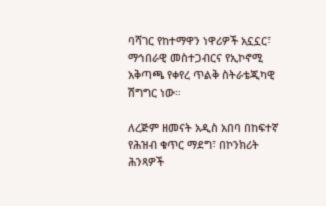ባሻገር የከተማዋን ነዋሪዎች አኗኗር፣ ማኅበራዊ መስተጋብርና የኢኮኖሚ አቅጣጫ የቀየረ ጥልቅ ስትራቴጂካዊ ሽግግር ነው።

ለረጅም ዘመናት አዲስ አበባ በከፍተኛ የሕዝብ ቁጥር ማደግ፣ በኮንክሪት ሕንጻዎች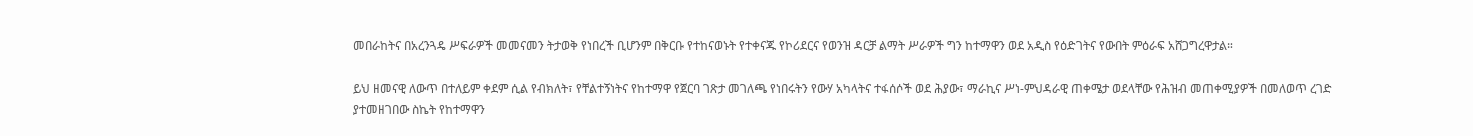መበራከትና በአረንጓዴ ሥፍራዎች መመናመን ትታወቅ የነበረች ቢሆንም በቅርቡ የተከናወኑት የተቀናጁ የኮሪደርና የወንዝ ዳርቻ ልማት ሥራዎች ግን ከተማዋን ወደ አዲስ የዕድገትና የውበት ምዕራፍ አሸጋግረዋታል።

ይህ ዘመናዊ ለውጥ በተለይም ቀደም ሲል የብክለት፣ የቸልተኝነትና የከተማዋ የጀርባ ገጽታ መገለጫ የነበሩትን የውሃ አካላትና ተፋሰሶች ወደ ሕያው፣ ማራኪና ሥነ-ምህዳራዊ ጠቀሜታ ወደላቸው የሕዝብ መጠቀሚያዎች በመለወጥ ረገድ ያተመዘገበው ስኬት የከተማዋን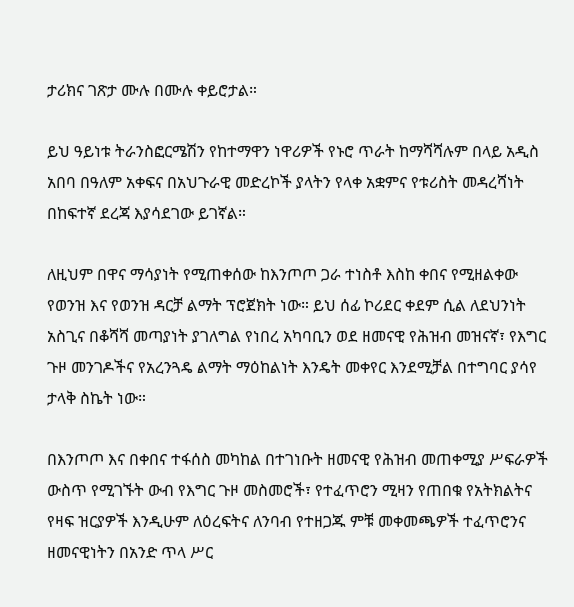ታሪክና ገጽታ ሙሉ በሙሉ ቀይሮታል።

ይህ ዓይነቱ ትራንስፎርሜሽን የከተማዋን ነዋሪዎች የኑሮ ጥራት ከማሻሻሉም በላይ አዲስ አበባ በዓለም አቀፍና በአህጉራዊ መድረኮች ያላትን የላቀ አቋምና የቱሪስት መዳረሻነት በከፍተኛ ደረጃ እያሳደገው ይገኛል።

ለዚህም በዋና ማሳያነት የሚጠቀሰው ከእንጦጦ ጋራ ተነስቶ እስከ ቀበና የሚዘልቀው የወንዝ እና የወንዝ ዳርቻ ልማት ፕሮጀክት ነው። ይህ ሰፊ ኮሪደር ቀደም ሲል ለደህንነት አስጊና በቆሻሻ መጣያነት ያገለግል የነበረ አካባቢን ወደ ዘመናዊ የሕዝብ መዝናኛ፣ የእግር ጉዞ መንገዶችና የአረንጓዴ ልማት ማዕከልነት እንዴት መቀየር እንደሚቻል በተግባር ያሳየ ታላቅ ስኬት ነው።

በእንጦጦ እና በቀበና ተፋሰስ መካከል በተገነቡት ዘመናዊ የሕዝብ መጠቀሚያ ሥፍራዎች ውስጥ የሚገኙት ውብ የእግር ጉዞ መስመሮች፣ የተፈጥሮን ሚዛን የጠበቁ የአትክልትና የዛፍ ዝርያዎች እንዲሁም ለዕረፍትና ለንባብ የተዘጋጁ ምቹ መቀመጫዎች ተፈጥሮንና ዘመናዊነትን በአንድ ጥላ ሥር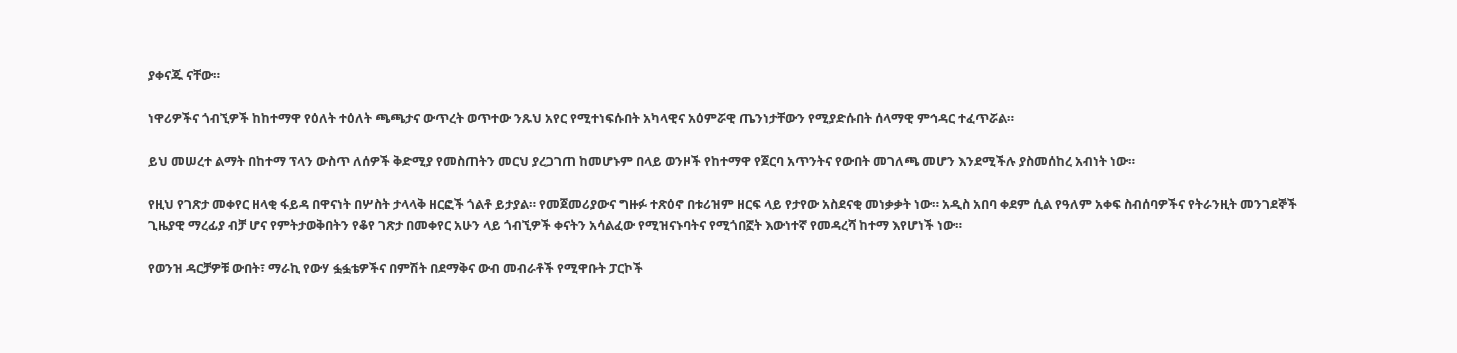ያቀናጁ ናቸው።

ነዋሪዎችና ጎብኚዎች ከከተማዋ የዕለት ተዕለት ጫጫታና ውጥረት ወጥተው ንጹህ አየር የሚተነፍሱበት አካላዊና አዕምሯዊ ጤንነታቸውን የሚያድሱበት ሰላማዊ ምኅዳር ተፈጥሯል።

ይህ መሠረተ ልማት በከተማ ፕላን ውስጥ ለሰዎች ቅድሚያ የመስጠትን መርህ ያረጋገጠ ከመሆኑም በላይ ወንዞች የከተማዋ የጀርባ አጥንትና የውበት መገለጫ መሆን እንደሚችሉ ያስመሰከረ አብነት ነው።

የዚህ የገጽታ መቀየር ዘላቂ ፋይዳ በዋናነት በሦስት ታላላቅ ዘርፎች ጎልቶ ይታያል። የመጀመሪያውና ግዙፉ ተጽዕኖ በቱሪዝም ዘርፍ ላይ የታየው አስደናቂ መነቃቃት ነው። አዲስ አበባ ቀደም ሲል የዓለም አቀፍ ስብሰባዎችና የትራንዚት መንገደኞች ጊዜያዊ ማረፊያ ብቻ ሆና የምትታወቅበትን የቆየ ገጽታ በመቀየር አሁን ላይ ጎብኚዎች ቀናትን አሳልፈው የሚዝናኑባትና የሚጎበኟት እውነተኛ የመዳረሻ ከተማ እየሆነች ነው።

የወንዝ ዳርቻዎቹ ውበት፣ ማራኪ የውሃ ፏፏቴዎችና በምሽት በደማቅና ውብ መብራቶች የሚዋቡት ፓርኮች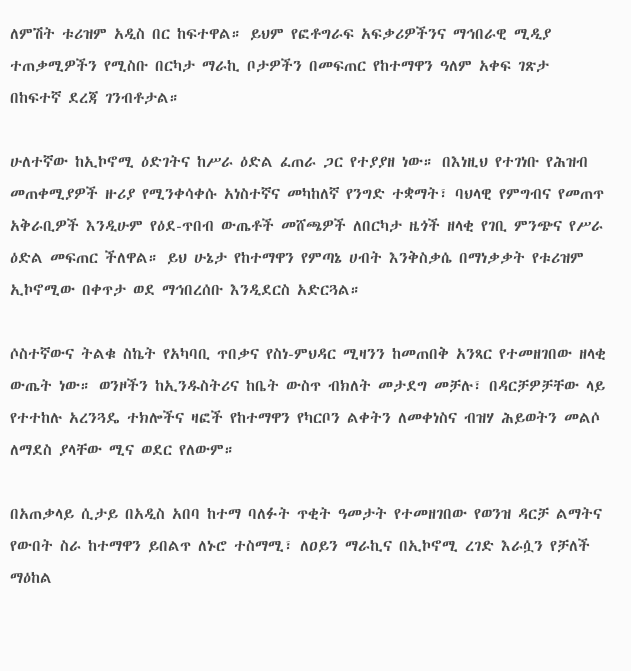ለምሽት ቱሪዝም አዲስ በር ከፍተዋል። ይህም የፎቶግራፍ አፍቃሪዎችንና ማኅበራዊ ሚዲያ ተጠቃሚዎችን የሚስቡ በርካታ ማራኪ ቦታዎችን በመፍጠር የከተማዋን ዓለም አቀፍ ገጽታ በከፍተኛ ደረጃ ገንብቶታል።

ሁለተኛው ከኢኮኖሚ ዕድገትና ከሥራ ዕድል ፈጠራ ጋር የተያያዘ ነው። በእነዚህ የተገነቡ የሕዝብ መጠቀሚያዎች ዙሪያ የሚንቀሳቀሱ አነስተኛና መካከለኛ የንግድ ተቋማት፣ ባህላዊ የምግብና የመጠጥ አቅራቢዎች እንዲሁም የዕደ-ጥበብ ውጤቶች መሸጫዎች ለበርካታ ዜጎች ዘላቂ የገቢ ምንጭና የሥራ ዕድል መፍጠር ችለዋል። ይህ ሁኔታ የከተማዋን የምጣኔ ሀብት እንቅስቃሴ በማነቃቃት የቱሪዝም ኢኮኖሚው በቀጥታ ወደ ማኅበረሰቡ እንዲደርስ አድርጓል።

ሶስተኛውና ትልቁ ስኬት የአካባቢ ጥበቃና የስነ-ምህዳር ሚዛንን ከመጠበቅ አንጻር የተመዘገበው ዘላቂ ውጤት ነው። ወንዞችን ከኢንዱስትሪና ከቤት ውስጥ ብክለት መታደግ መቻሉ፣ በዳርቻዎቻቸው ላይ የተተከሉ አረንጓዴ ተክሎችና ዛፎች የከተማዋን የካርቦን ልቀትን ለመቀነስና ብዝሃ ሕይወትን መልሶ ለማደስ ያላቸው ሚና ወደር የለውም።

በአጠቃላይ ሲታይ በአዲስ አበባ ከተማ ባለፉት ጥቂት ዓመታት የተመዘገበው የወንዝ ዳርቻ ልማትና የውበት ስራ ከተማዋን ይበልጥ ለኑሮ ተስማሚ፣ ለዐይን ማራኪና በኢኮኖሚ ረገድ እራሷን የቻለች ማዕከል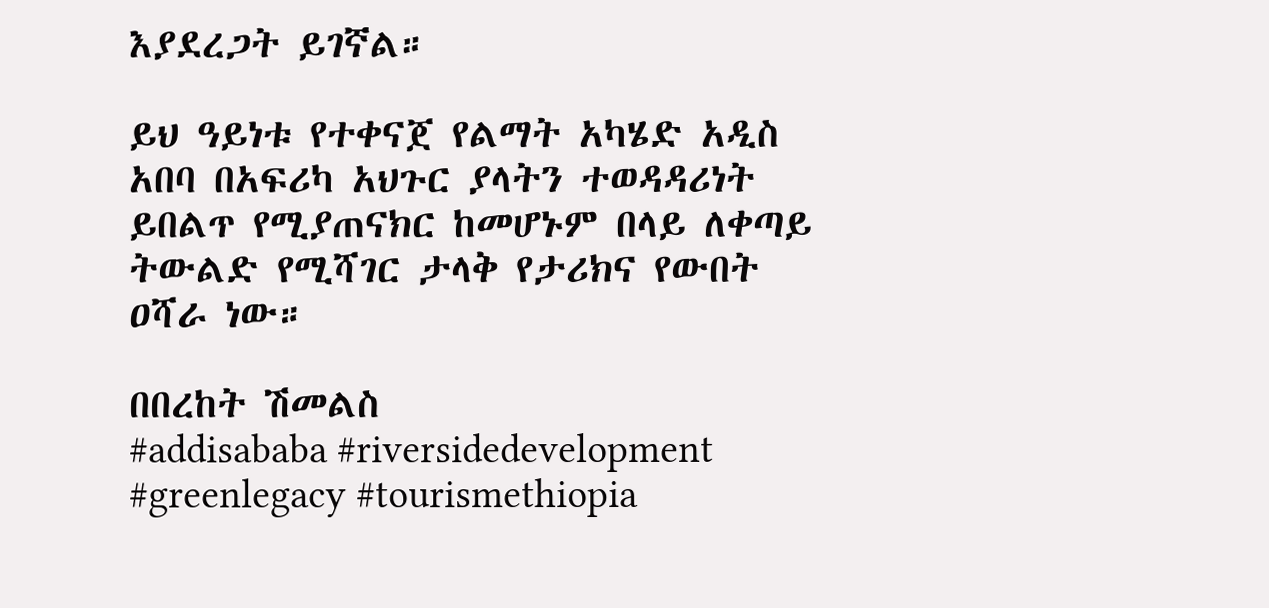እያደረጋት ይገኛል።

ይህ ዓይነቱ የተቀናጀ የልማት አካሄድ አዲስ አበባ በአፍሪካ አህጉር ያላትን ተወዳዳሪነት ይበልጥ የሚያጠናክር ከመሆኑም በላይ ለቀጣይ ትውልድ የሚሻገር ታላቅ የታሪክና የውበት ዐሻራ ነው።

በበረከት ሽመልስ
#addisababa #riversidedevelopment #greenlegacy #tourismethiopia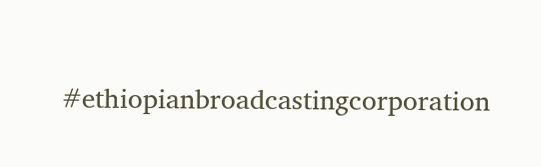#ethiopianbroadcastingcorporation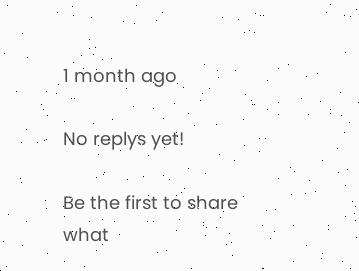1 month ago

No replys yet!

Be the first to share what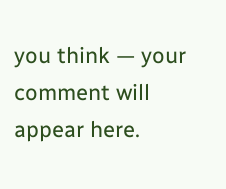you think — your comment will appear here.